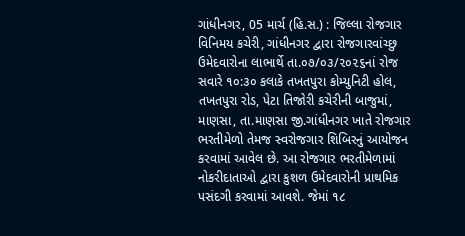ગાંધીનગર, 05 માર્ચ (હિ.સ.) : જિલ્લા રોજગાર વિનિમય કચેરી, ગાંધીનગર દ્વારા રોજગારવાંચ્છુ ઉમેદવારોના લાભાર્થે તા.૦૭/૦૩/૨૦૨૬નાં રોજ સવારે ૧૦:૩૦ કલાકે તખતપુરા કોમ્યુનિટી હોલ, તખતપુરા રોડ, પેટા તિજોરી કચેરીની બાજુમાં, માણસા, તા.માણસા જી.ગાંધીનગર ખાતે રોજગાર ભરતીમેળો તેમજ સ્વરોજગાર શિબિરનું આયોજન કરવામાં આવેલ છે. આ રોજગાર ભરતીમેળામાં નોકરીદાતાઓ દ્વારા કુશળ ઉમેદવારોની પ્રાથમિક પસંદગી કરવામાં આવશે. જેમાં ૧૮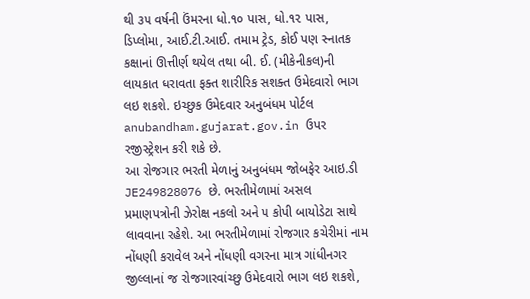થી ૩૫ વર્ષની ઉંમરના ધો.૧૦ પાસ, ધો.૧૨ પાસ, ડિપ્લોમા, આઈ.ટી.આઈ. તમામ ટ્રેડ, કોઈ પણ સ્નાતક કક્ષાનાં ઊત્તીર્ણ થયેલ તથા બી. ઈ. (મીકેનીકલ)ની લાયકાત ધરાવતા ફક્ત શારીરિક સશક્ત ઉમેદવારો ભાગ લઇ શકશે. ઇચ્છુક ઉમેદવાર અનુબંધમ પોર્ટલ anubandham.gujarat.gov.in ઉપર રજીસ્ટ્રેશન કરી શકે છે.
આ રોજગાર ભરતી મેળાનું અનુબંધમ જોબફેર આઇ.ડી JE249828076 છે. ભરતીમેળામાં અસલ પ્રમાણપત્રોની ઝેરોક્ષ નકલો અને ૫ કોપી બાયોડેટા સાથે લાવવાના રહેશે. આ ભરતીમેળામાં રોજગાર કચેરીમાં નામ નોંધણી કરાવેલ અને નોંધણી વગરના માત્ર ગાંધીનગર જીલ્લાનાં જ રોજગારવાંચ્છુ ઉમેદવારો ભાગ લઇ શકશે,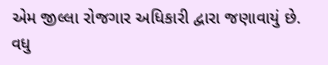એમ જીલ્લા રોજગાર અધિકારી દ્વારા જણાવાયું છે.
વધુ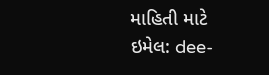માહિતી માટે
ઇમેલ: dee-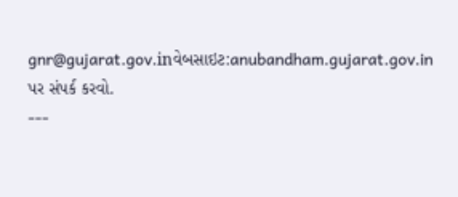gnr@gujarat.gov.inવેબસાઇટ:anubandham.gujarat.gov.in
પર સંપર્ક કરવો.
---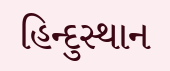હિન્દુસ્થાન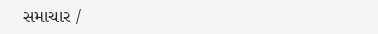સમાચાર /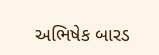અભિષેક બારડ